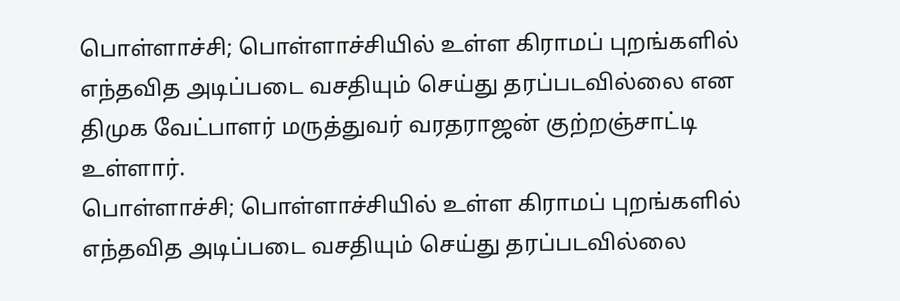பொள்ளாச்சி; பொள்ளாச்சியில் உள்ள கிராமப் புறங்களில் எந்தவித அடிப்படை வசதியும் செய்து தரப்படவில்லை என திமுக வேட்பாளர் மருத்துவர் வரதராஜன் குற்றஞ்சாட்டி உள்ளார்.
பொள்ளாச்சி; பொள்ளாச்சியில் உள்ள கிராமப் புறங்களில் எந்தவித அடிப்படை வசதியும் செய்து தரப்படவில்லை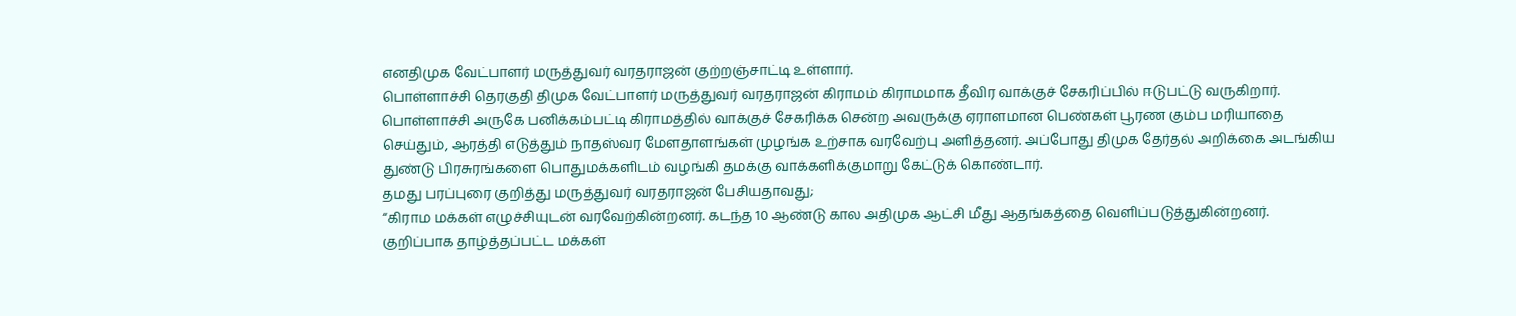எனதிமுக வேட்பாளர் மருத்துவர் வரதராஜன் குற்றஞ்சாட்டி உள்ளார்.
பொள்ளாச்சி தெரகுதி திமுக வேட்பாளர் மருத்துவர் வரதராஜன் கிராமம் கிராமமாக தீவிர வாக்குச் சேகரிப்பில் ஈடுபட்டு வருகிறார்.
பொள்ளாச்சி அருகே பனிக்கம்பட்டி கிராமத்தில் வாக்குச் சேகரிக்க சென்ற அவருக்கு ஏராளமான பெண்கள் பூரண கும்ப மரியாதை செய்தும், ஆரத்தி எடுத்தும் நாதஸ்வர மேளதாளங்கள் முழங்க உற்சாக வரவேற்பு அளித்தனர். அப்போது திமுக தேர்தல் அறிக்கை அடங்கிய துண்டு பிரசுரங்களை பொதுமக்களிடம் வழங்கி தமக்கு வாக்களிக்குமாறு கேட்டுக் கொண்டார்.
தமது பரப்புரை குறித்து மருத்துவர் வரதராஜன் பேசியதாவது;
“கிராம மக்கள் எழுச்சியுடன் வரவேற்கின்றனர். கடந்த 10 ஆண்டு கால அதிமுக ஆட்சி மீது ஆதங்கத்தை வெளிப்படுத்துகின்றனர். குறிப்பாக தாழ்த்தப்பட்ட மக்கள்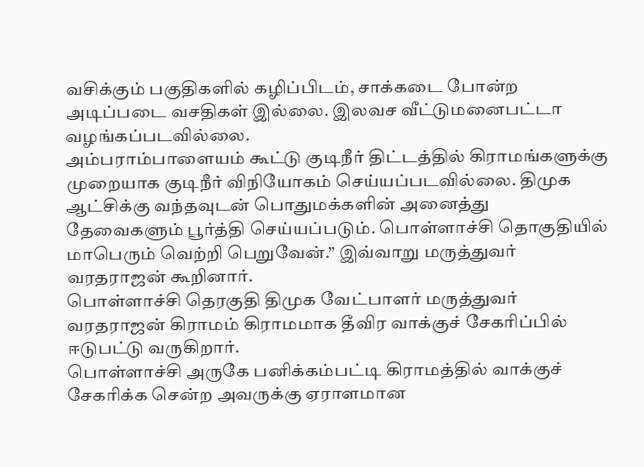வசிக்கும் பகுதிகளில் கழிப்பிடம், சாக்கடை போன்ற அடிப்படை வசதிகள் இல்லை. இலவச வீட்டுமனைபட்டா வழங்கப்படவில்லை.
அம்பராம்பாளையம் கூட்டு குடிநீர் திட்டத்தில் கிராமங்களுக்கு முறையாக குடிநீர் விநியோகம் செய்யப்படவில்லை. திமுக ஆட்சிக்கு வந்தவுடன் பொதுமக்களின் அனைத்து தேவைகளும் பூர்த்தி செய்யப்படும். பொள்ளாச்சி தொகுதியில் மாபெரும் வெற்றி பெறுவேன்.” இவ்வாறு மருத்துவர் வரதராஜன் கூறினார்.
பொள்ளாச்சி தெரகுதி திமுக வேட்பாளர் மருத்துவர் வரதராஜன் கிராமம் கிராமமாக தீவிர வாக்குச் சேகரிப்பில் ஈடுபட்டு வருகிறார்.
பொள்ளாச்சி அருகே பனிக்கம்பட்டி கிராமத்தில் வாக்குச் சேகரிக்க சென்ற அவருக்கு ஏராளமான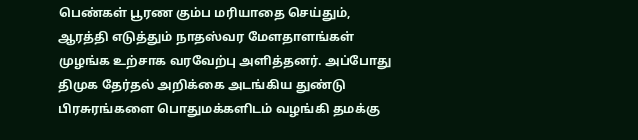பெண்கள் பூரண கும்ப மரியாதை செய்தும், ஆரத்தி எடுத்தும் நாதஸ்வர மேளதாளங்கள் முழங்க உற்சாக வரவேற்பு அளித்தனர். அப்போது திமுக தேர்தல் அறிக்கை அடங்கிய துண்டு பிரசுரங்களை பொதுமக்களிடம் வழங்கி தமக்கு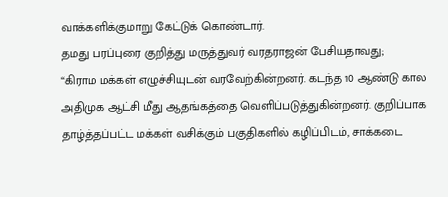வாக்களிக்குமாறு கேட்டுக் கொண்டார்.
தமது பரப்புரை குறித்து மருத்துவர் வரதராஜன் பேசியதாவது;
“கிராம மக்கள் எழுச்சியுடன் வரவேற்கின்றனர். கடந்த 10 ஆண்டு கால அதிமுக ஆட்சி மீது ஆதங்கத்தை வெளிப்படுத்துகின்றனர். குறிப்பாக தாழ்த்தப்பட்ட மக்கள் வசிக்கும் பகுதிகளில் கழிப்பிடம், சாக்கடை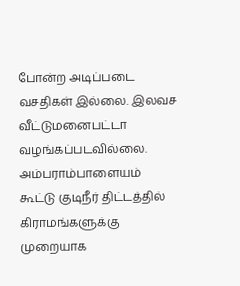போன்ற அடிப்படை வசதிகள் இல்லை. இலவச வீட்டுமனைபட்டா வழங்கப்படவில்லை.
அம்பராம்பாளையம் கூட்டு குடிநீர் திட்டத்தில் கிராமங்களுக்கு முறையாக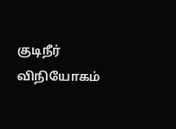குடிநீர் விநியோகம்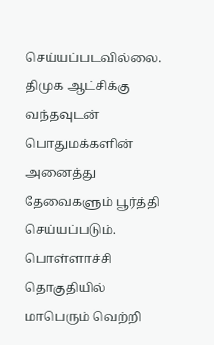செய்யப்படவில்லை. திமுக ஆட்சிக்கு வந்தவுடன் பொதுமக்களின் அனைத்து தேவைகளும் பூர்த்தி செய்யப்படும். பொள்ளாச்சி தொகுதியில் மாபெரும் வெற்றி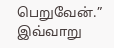பெறுவேன்.” இவ்வாறு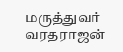மருத்துவர் வரதராஜன்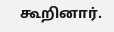கூறினார்.